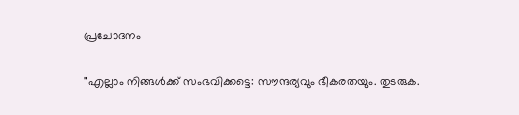പ്രചോദനം

"എല്ലാം നിങ്ങൾക്ക് സംഭവിക്കട്ടെ: സൗന്ദര്യവും ഭീകരതയും. തുടരുക.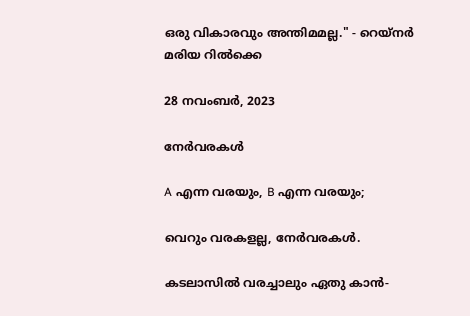ഒരു വികാരവും അന്തിമമല്ല." - റെയ്നര്‍ മരിയ റില്‍ക്കെ

28 നവംബർ, 2023

നേർവരകൾ

A എന്ന വരയും, B എന്ന വരയും;

വെറും വരകളല്ല, നേർവരകൾ.

കടലാസിൽ വരച്ചാലും ഏതു കാൻ-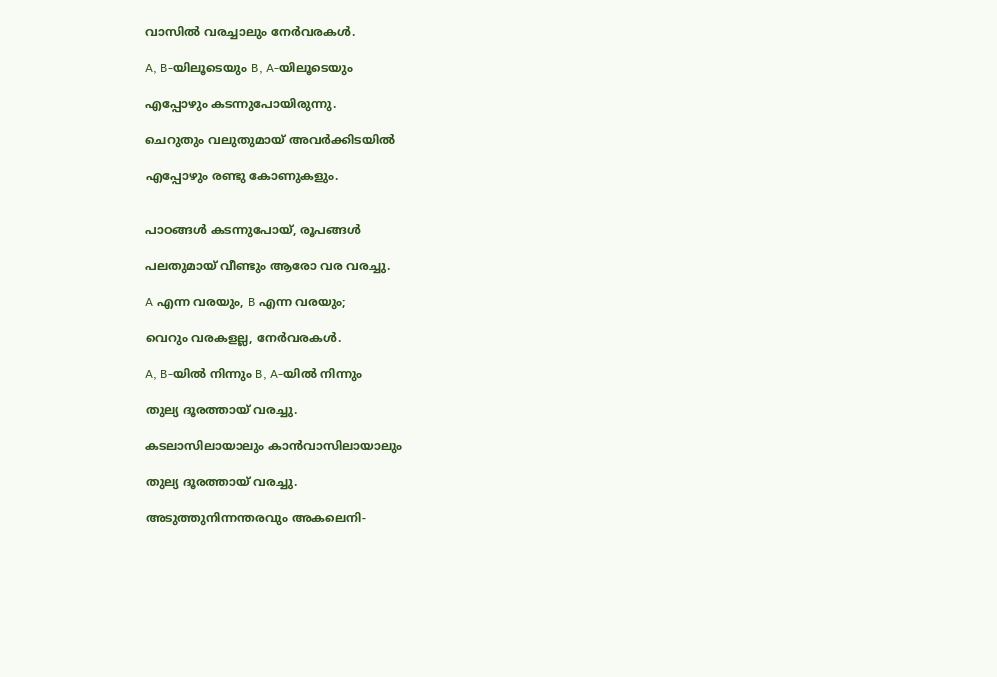വാസിൽ വരച്ചാലും നേർവരകൾ.

A, B-യിലൂടെയും B, A-യിലൂടെയും

എപ്പോഴും കടന്നുപോയിരുന്നു.

ചെറുതും വലുതുമായ് അവർക്കിടയിൽ

എപ്പോഴും രണ്ടു കോണുകളും.


പാഠങ്ങൾ കടന്നുപോയ്, രൂപങ്ങൾ

പലതുമായ് വീണ്ടും ആരോ വര വരച്ചു.

A എന്ന വരയും, B എന്ന വരയും;

വെറും വരകളല്ല, നേർവരകൾ.

A, B-യിൽ നിന്നും B, A-യിൽ നിന്നും

തുല്യ ദൂരത്തായ് വരച്ചു.

കടലാസിലായാലും കാൻവാസിലായാലും

തുല്യ ദൂരത്തായ് വരച്ചു.

അടുത്തുനിന്നന്തരവും അകലെനി-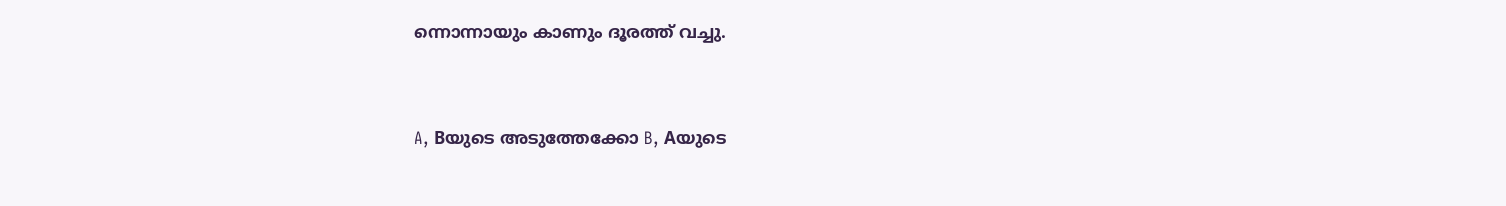ന്നൊന്നായും കാണും ദൂരത്ത് വച്ചു.


A, Bയുടെ അടുത്തേക്കോ B, Aയുടെ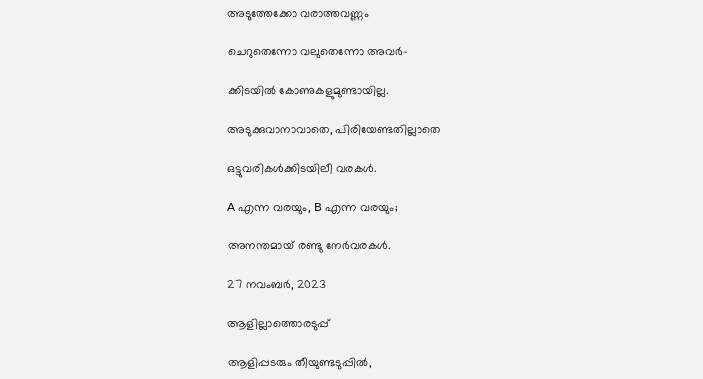അടുത്തേക്കോ വരാത്തവണ്ണം

ചെറുതെന്നോ വലുതെന്നോ അവർ-

ക്കിടയിൽ കോണുകളുമുണ്ടായില്ല.

അടുക്കുവാനാവാതെ, പിരിയേണ്ടതില്ലാതെ

ഒട്ടുവരികൾക്കിടയിലീ വരകൾ.

A എന്ന വരയും, B എന്ന വരയും;

അനന്തമായ് രണ്ടു നേർവരകൾ.

27 നവംബർ, 2023

ആളില്ലാത്തൊരടുപ്പ്

ആളിപ്പടരും തീയുണ്ടടുപ്പിൽ,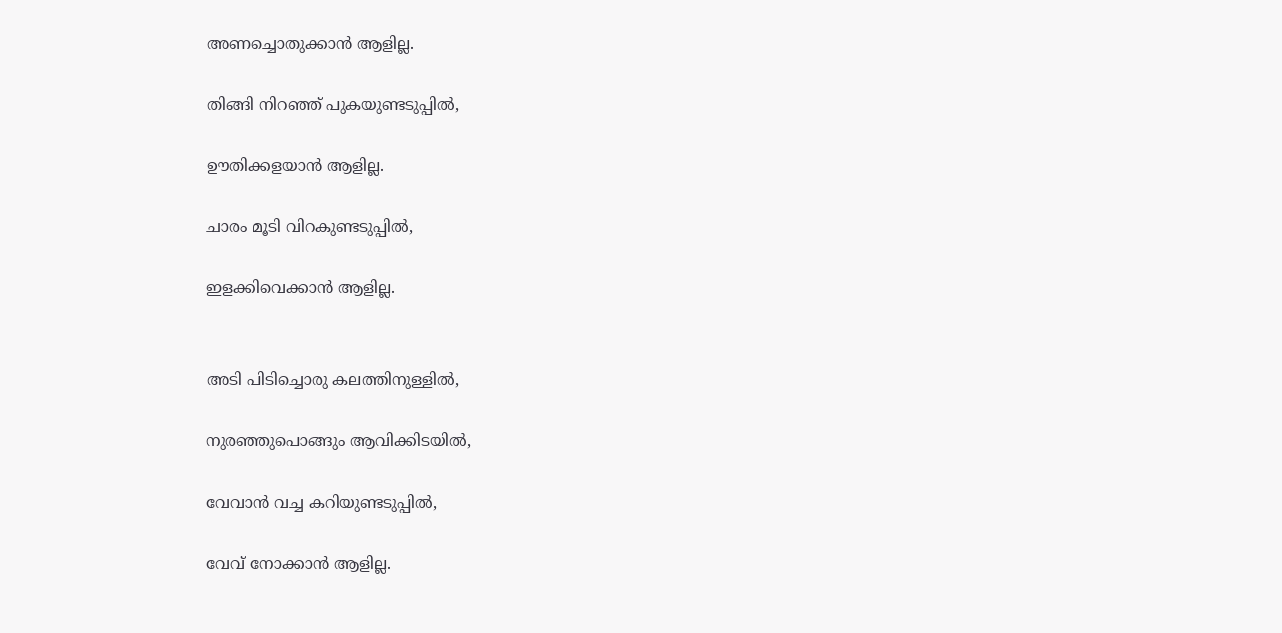അണച്ചൊതുക്കാൻ ആളില്ല.

തിങ്ങി നിറഞ്ഞ് പുകയുണ്ടടുപ്പിൽ,

ഊതിക്കളയാൻ ആളില്ല.

ചാരം മൂടി വിറകുണ്ടടുപ്പിൽ,

ഇളക്കിവെക്കാൻ ആളില്ല.


അടി പിടിച്ചൊരു കലത്തിനുള്ളിൽ,

നുരഞ്ഞുപൊങ്ങും ആവിക്കിടയിൽ,

വേവാൻ വച്ച കറിയുണ്ടടുപ്പിൽ,

വേവ് നോക്കാൻ ആളില്ല.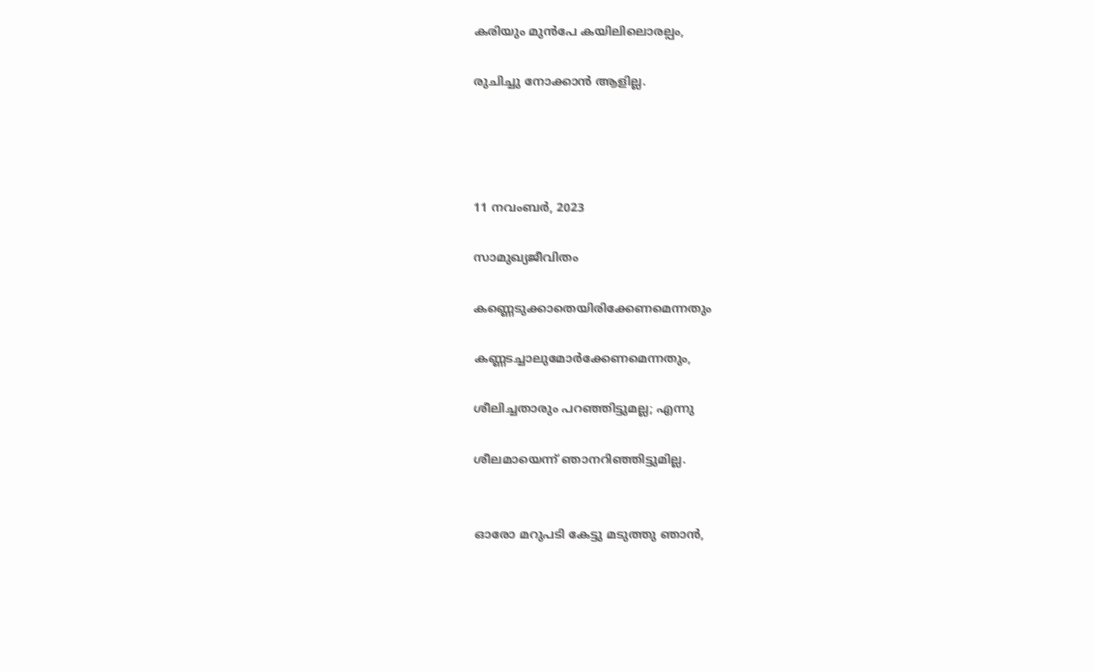കരിയും മുൻപേ കയിലിലൊരല്പം,

രുചിച്ചു നോക്കാൻ ആളില്ല.




11 നവംബർ, 2023

സാമുഖ്യജീവിതം

കണ്ണെടുക്കാതെയിരിക്കേണമെന്നതും

കണ്ണടച്ചാലുമോർക്കേണമെന്നതും,

ശീലിച്ചതാരും പറഞ്ഞിട്ടുമല്ല; എന്നു

ശീലമായെന്ന് ഞാനറിഞ്ഞിട്ടുമില്ല.


ഓരോ മറുപടി കേട്ടു മടുത്തു ഞാൻ,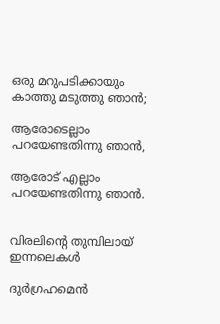ഒരു മറുപടിക്കായും കാത്തു മടുത്തു ഞാൻ;

ആരോടെല്ലാം പറയേണ്ടതിന്നു ഞാൻ,

ആരോട് എല്ലാം പറയേണ്ടതിന്നു ഞാൻ.


വിരലിൻ്റെ തുമ്പിലായ് ഇന്നലെകൾ

ദുർഗ്രഹമെൻ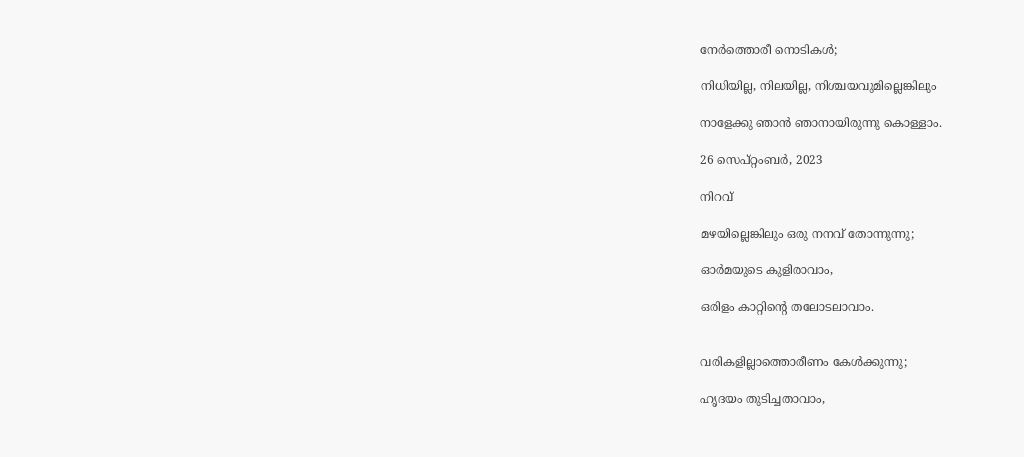നേർത്തൊരീ നൊടികൾ;

നിധിയില്ല, നിലയില്ല, നിശ്ചയവുമില്ലെങ്കിലും

നാളേക്കു ഞാൻ ഞാനായിരുന്നു കൊള്ളാം.

26 സെപ്റ്റംബർ, 2023

നിറവ്

മഴയില്ലെങ്കിലും ഒരു നനവ് തോന്നുന്നു;

ഓർമയുടെ കുളിരാവാം,

ഒരിളം കാറ്റിൻ്റെ തലോടലാവാം.


വരികളില്ലാത്തൊരീണം കേൾക്കുന്നു;

ഹൃദയം തുടിച്ചതാവാം,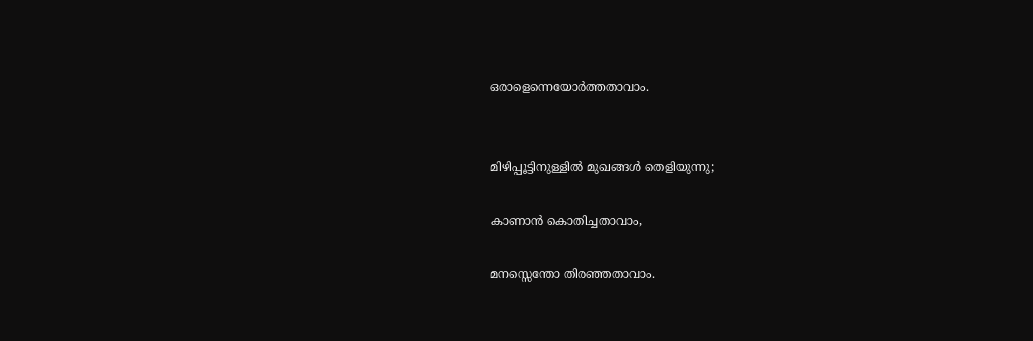ഒരാളെന്നെയോർത്തതാവാം.


മിഴിപ്പൂട്ടിനുള്ളിൽ മുഖങ്ങൾ തെളിയുന്നു;

കാണാൻ കൊതിച്ചതാവാം,

മനസ്സെന്തോ തിരഞ്ഞതാവാം.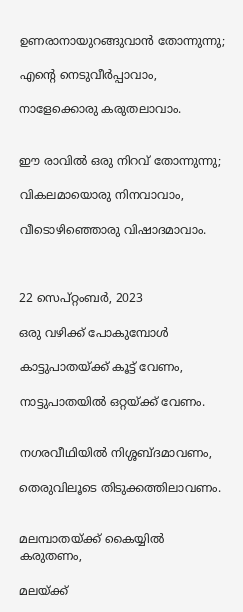ഉണരാനായുറങ്ങുവാൻ തോന്നുന്നു;

എൻ്റെ നെടുവീർപ്പാവാം,

നാളേക്കൊരു കരുതലാവാം.


ഈ രാവിൽ ഒരു നിറവ് തോന്നുന്നു;

വികലമായൊരു നിനവാവാം,

വീടൊഴിഞ്ഞൊരു വിഷാദമാവാം.



22 സെപ്റ്റംബർ, 2023

ഒരു വഴിക്ക് പോകുമ്പോൾ

കാട്ടുപാതയ്ക്ക് കൂട്ട് വേണം,

നാട്ടുപാതയിൽ ഒറ്റയ്ക്ക് വേണം.


നഗരവീഥിയിൽ നിശ്ശബ്ദമാവണം,

തെരുവിലൂടെ തിടുക്കത്തിലാവണം.


മലമ്പാതയ്ക്ക് കൈയ്യിൽ കരുതണം,

മലയ്ക്ക്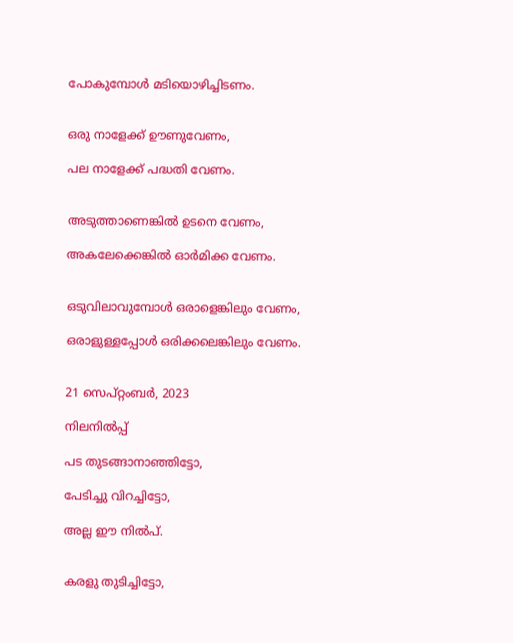പോകുമ്പോൾ മടിയൊഴിച്ചിടണം.


ഒരു നാളേക്ക് ഊണുവേണം,

പല നാളേക്ക് പദ്ധതി വേണം.


അടുത്താണെങ്കിൽ ഉടനെ വേണം,

അകലേക്കെങ്കിൽ ഓർമിക്ക വേണം.


ഒടുവിലാവുമ്പോൾ ഒരാളെങ്കിലും വേണം,

ഒരാളുള്ളപ്പോൾ ഒരിക്കലെങ്കിലും വേണം.


21 സെപ്റ്റംബർ, 2023

നിലനിൽപ്പ്

പട തുടങ്ങാനാഞ്ഞിട്ടോ,

പേടിച്ചു വിറച്ചിട്ടോ,

അല്ല ഈ നിൽപ്.


കരളു തുടിച്ചിട്ടോ,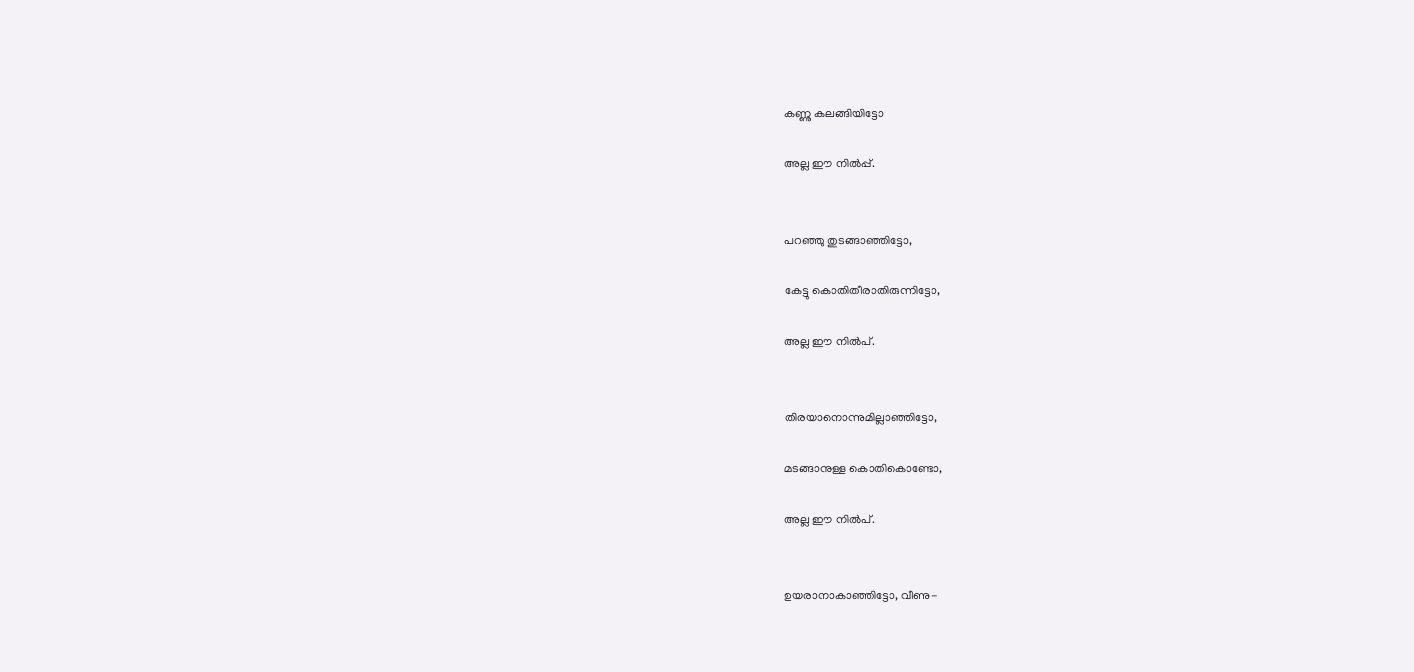കണ്ണു കലങ്ങിയിട്ടോ

അല്ല ഈ നിൽപ്പ്.


പറഞ്ഞു തുടങ്ങാഞ്ഞിട്ടോ,

കേട്ടു കൊതിതീരാതിരുന്നിട്ടോ,

അല്ല ഈ നിൽപ്.


തിരയാനൊന്നുമില്ലാഞ്ഞിട്ടോ,

മടങ്ങാനുള്ള കൊതികൊണ്ടോ,

അല്ല ഈ നിൽപ്.


ഉയരാനാകാഞ്ഞിട്ടോ, വീണു-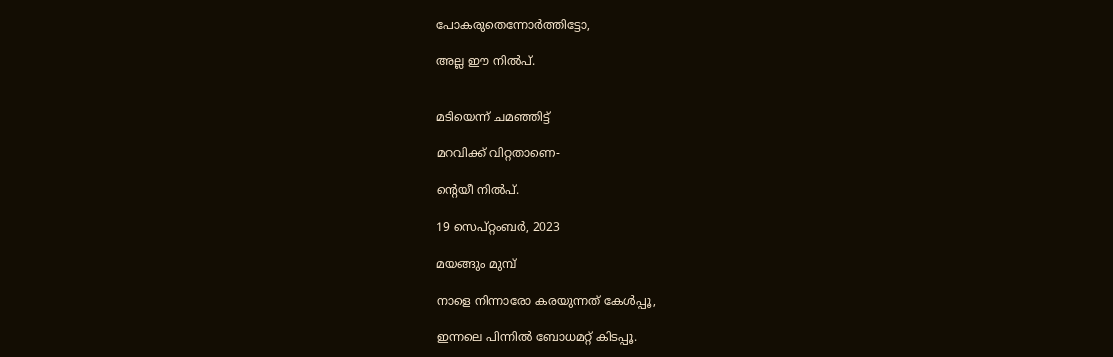പോകരുതെന്നോർത്തിട്ടോ,

അല്ല ഈ നിൽപ്.


മടിയെന്ന് ചമഞ്ഞിട്ട്

മറവിക്ക് വിറ്റതാണെ-

ൻ്റെയീ നിൽപ്.

19 സെപ്റ്റംബർ, 2023

മയങ്ങും മുമ്പ്

നാളെ നിന്നാരോ കരയുന്നത് കേൾപ്പൂ,

ഇന്നലെ പിന്നിൽ ബോധമറ്റ് കിടപ്പൂ.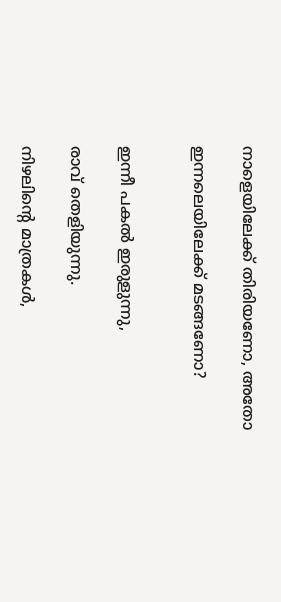നാളെയിലേക്ക് തിരിയണോ, അതോ

ഇന്നലെയിലേക്ക് മടങ്ങണോ?


ഇന്നീ പകൽ ഇരുളുന്നു,

രാവ് തെളിയുന്നു.

നിഴലിൻ്റെ മാത്രകൾ,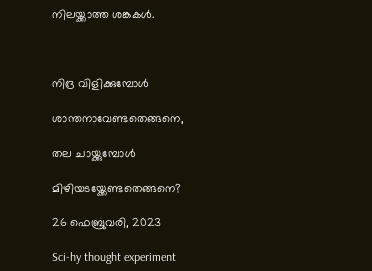നിലയ്ക്കാത്ത ശങ്കകൾ.



നിദ്ര വിളിക്കുമ്പോൾ

ശാന്തനാവേണ്ടതെങ്ങനെ,

തല ചായ്ക്കുമ്പോൾ

മിഴിയടയ്ക്കേണ്ടതെങ്ങനെ?

26 ഫെബ്രുവരി, 2023

Sci-hy thought experiment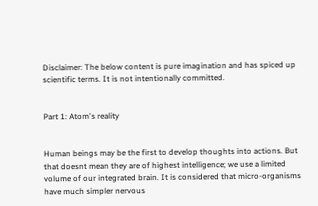Disclaimer: The below content is pure imagination and has spiced up scientific terms. It is not intentionally committed.


Part 1: Atom's reality


Human beings may be the first to develop thoughts into actions. But that doesnt mean they are of highest intelligence; we use a limited volume of our integrated brain. It is considered that micro-organisms have much simpler nervous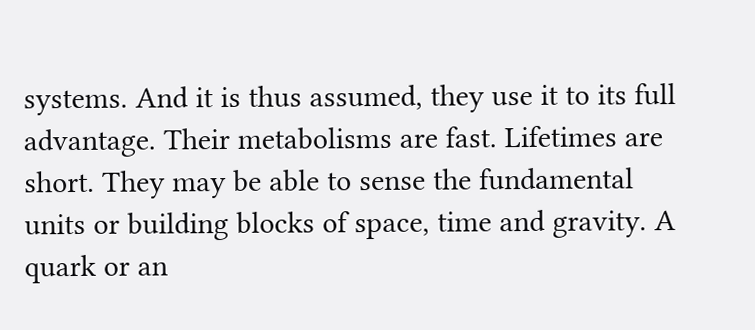systems. And it is thus assumed, they use it to its full advantage. Their metabolisms are fast. Lifetimes are short. They may be able to sense the fundamental units or building blocks of space, time and gravity. A quark or an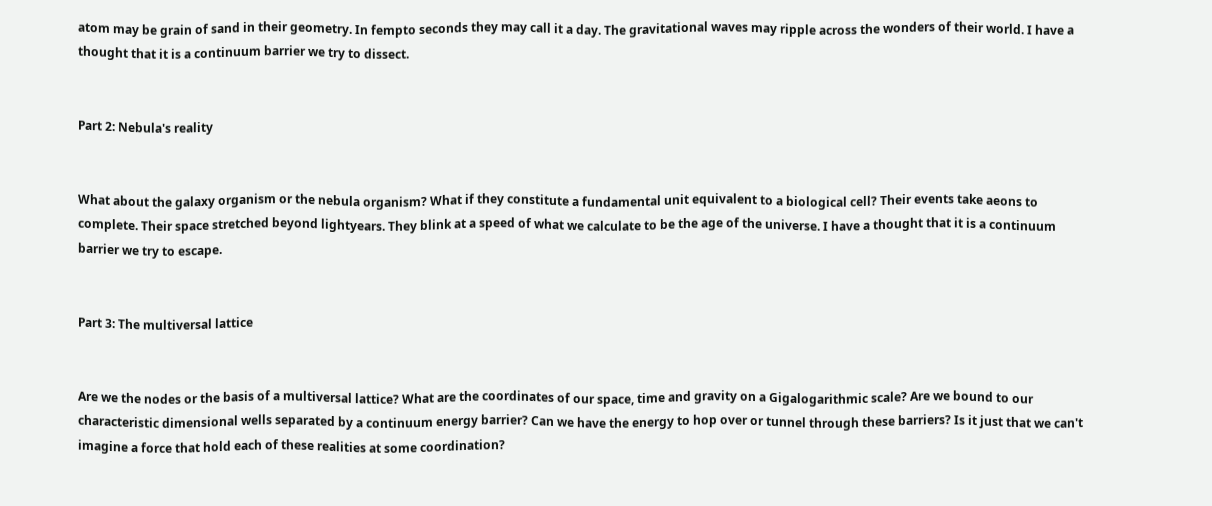atom may be grain of sand in their geometry. In fempto seconds they may call it a day. The gravitational waves may ripple across the wonders of their world. I have a thought that it is a continuum barrier we try to dissect.


Part 2: Nebula's reality


What about the galaxy organism or the nebula organism? What if they constitute a fundamental unit equivalent to a biological cell? Their events take aeons to complete. Their space stretched beyond lightyears. They blink at a speed of what we calculate to be the age of the universe. I have a thought that it is a continuum barrier we try to escape.


Part 3: The multiversal lattice


Are we the nodes or the basis of a multiversal lattice? What are the coordinates of our space, time and gravity on a Gigalogarithmic scale? Are we bound to our characteristic dimensional wells separated by a continuum energy barrier? Can we have the energy to hop over or tunnel through these barriers? Is it just that we can't imagine a force that hold each of these realities at some coordination?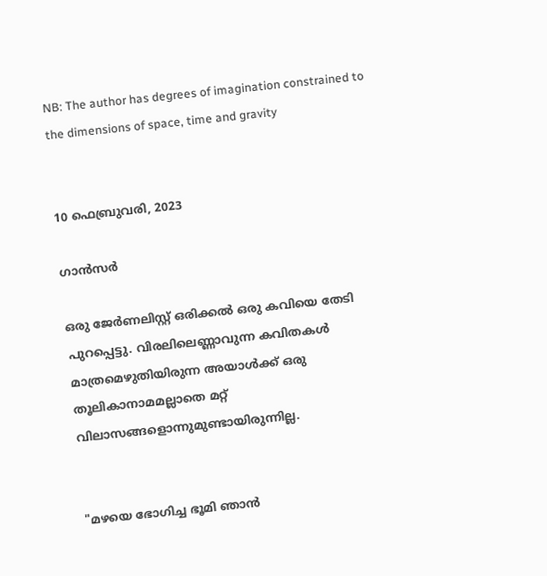NB: The author has degrees of imagination constrained to the dimensions of space, time and gravity


10 ഫെബ്രുവരി, 2023

ഗാൻസർ

ഒരു ജേർണലിസ്റ്റ് ഒരിക്കൽ ഒരു കവിയെ തേടി പുറപ്പെട്ടു. വിരലിലെണ്ണാവുന്ന കവിതകൾ മാത്രമെഴുതിയിരുന്ന അയാൾക്ക് ഒരു തൂലികാനാമമല്ലാതെ മറ്റ് വിലാസങ്ങളൊന്നുമുണ്ടായിരുന്നില്ല.


"മഴയെ ഭോഗിച്ച ഭൂമി ഞാൻ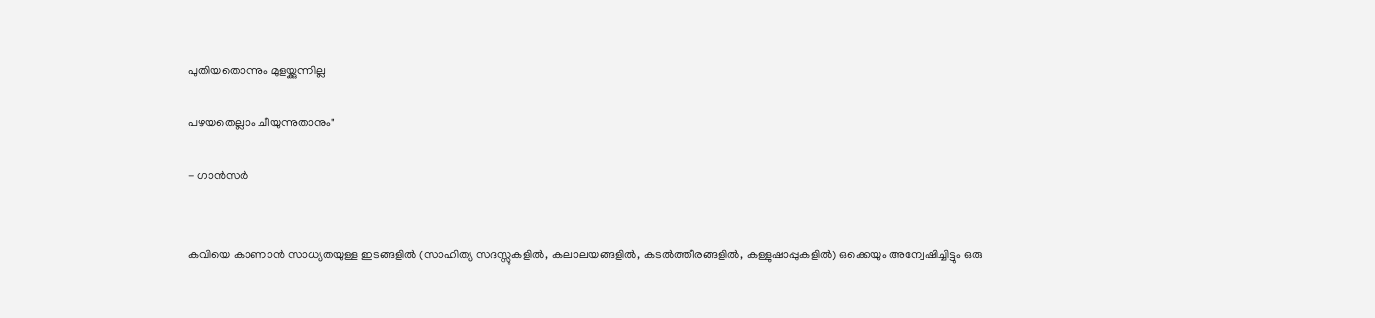പുതിയതൊന്നും മുളയ്ക്കുന്നില്ല

പഴയതെല്ലാം ചീയുന്നുതാനും"

- ഗാൻസർ


കവിയെ കാണാൻ സാധ്യതയുള്ള ഇടങ്ങളിൽ (സാഹിത്യ സദസ്സുകളിൽ, കലാലയങ്ങളിൽ, കടൽത്തീരങ്ങളിൽ, കള്ളുഷാപ്പുകളിൽ) ഒക്കെയും അന്വേഷിച്ചിട്ടും ഒരു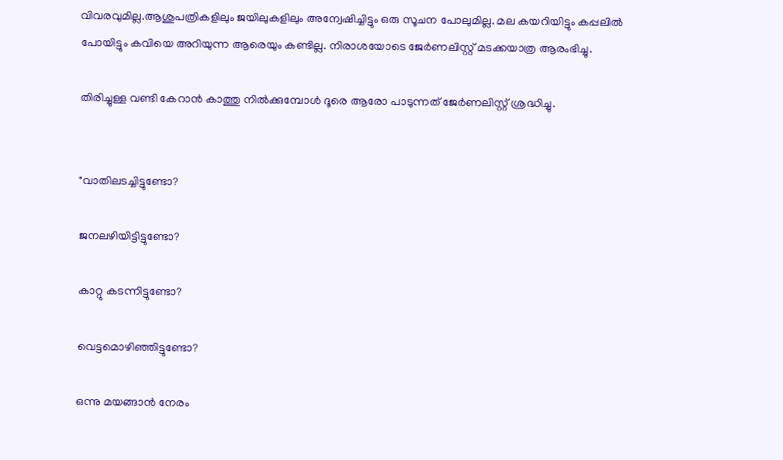വിവരവുമില്ല.ആശുപത്രികളിലും ജയിലുകളിലും അന്വേഷിച്ചിട്ടും ഒരു സൂചന പോലുമില്ല. മല കയറിയിട്ടും കപ്പലിൽ പോയിട്ടും കവിയെ അറിയുന്ന ആരെയും കണ്ടില്ല. നിരാശയോടെ ജേർണലിസ്റ്റ് മടക്കയാത്ര ആരംഭിച്ചു.

തിരിച്ചുള്ള വണ്ടി കേറാൻ കാത്തു നിൽക്കുമ്പോൾ ദൂരെ ആരോ പാടുന്നത് ജേർണലിസ്റ്റ് ശ്രദ്ധിച്ചു.


"വാതിലടച്ചിട്ടുണ്ടോ?

ജനലഴിയിട്ടിട്ടുണ്ടോ?

കാറ്റു കടന്നിട്ടുണ്ടോ?

വെട്ടമൊഴിഞ്ഞിട്ടുണ്ടോ?

ഒന്നു മയങ്ങാൻ നേരം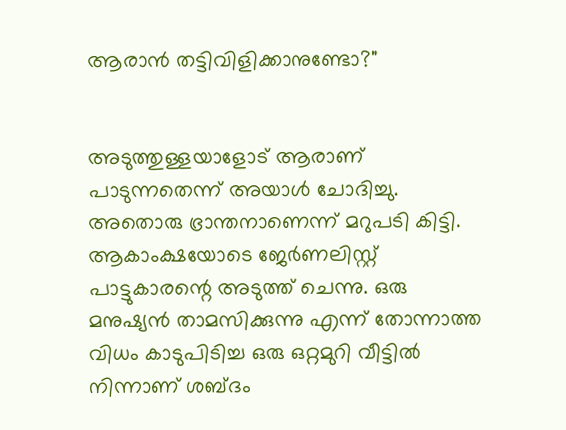ആരാൻ തട്ടിവിളിക്കാനുണ്ടോ?"


അടുത്തുള്ളയാളോട് ആരാണ് പാടുന്നതെന്ന് അയാൾ ചോദിച്ചു. അതൊരു ഭ്രാന്തനാണെന്ന് മറുപടി കിട്ടി. ആകാംക്ഷയോടെ ജേർണലിസ്റ്റ് പാട്ടുകാരന്റെ അടുത്ത് ചെന്നു. ഒരു മനുഷ്യൻ താമസിക്കുന്നു എന്ന് തോന്നാത്ത വിധം കാടുപിടിച്ച ഒരു ഒറ്റമുറി വീട്ടിൽ നിന്നാണ് ശബ്ദം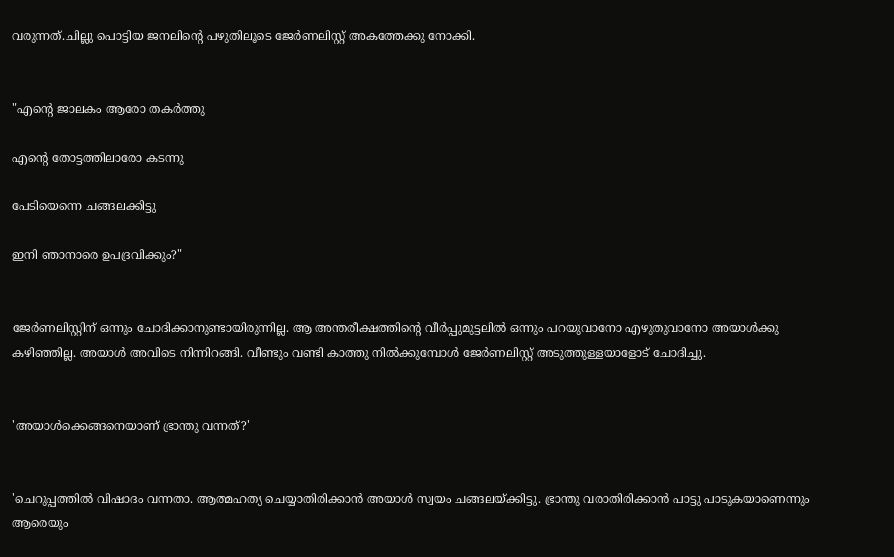വരുന്നത്.ചില്ലു പൊട്ടിയ ജനലിന്റെ പഴുതിലൂടെ ജേർണലിസ്റ്റ് അകത്തേക്കു നോക്കി.


"എന്റെ ജാലകം ആരോ തകർത്തു

എന്റെ തോട്ടത്തിലാരോ കടന്നു

പേടിയെന്നെ ചങ്ങലക്കിട്ടു

ഇനി ഞാനാരെ ഉപദ്രവിക്കും?"


ജേർണലിസ്റ്റിന് ഒന്നും ചോദിക്കാനുണ്ടായിരുന്നില്ല. ആ അന്തരീക്ഷത്തിന്റെ വീർപ്പുമുട്ടലിൽ ഒന്നും പറയുവാനോ എഴുതുവാനോ അയാൾക്കു കഴിഞ്ഞില്ല. അയാൾ അവിടെ നിന്നിറങ്ങി. വീണ്ടും വണ്ടി കാത്തു നിൽക്കുമ്പോൾ ജേർണലിസ്റ്റ് അടുത്തുള്ളയാളോട് ചോദിച്ചു.


'അയാൾക്കെങ്ങനെയാണ് ഭ്രാന്തു വന്നത്?'


'ചെറുപ്പത്തിൽ വിഷാദം വന്നതാ. ആത്മഹത്യ ചെയ്യാതിരിക്കാൻ അയാൾ സ്വയം ചങ്ങലയ്ക്കിട്ടു. ഭ്രാന്തു വരാതിരിക്കാൻ പാട്ടു പാടുകയാണെന്നും ആരെയും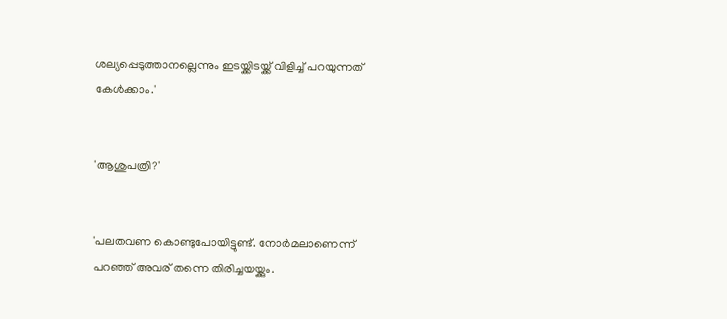ശല്യപ്പെടുത്താനല്ലെന്നും ഇടയ്ക്കിടയ്ക്ക് വിളിച്ച് പറയുന്നത് കേൾക്കാം.'


'ആശുപത്രി?'


'പലതവണ കൊണ്ടുപോയിട്ടുണ്ട്. നോർമലാണെന്ന് പറഞ്ഞ് അവര് തന്നെ തിരിച്ചയയ്ക്കും.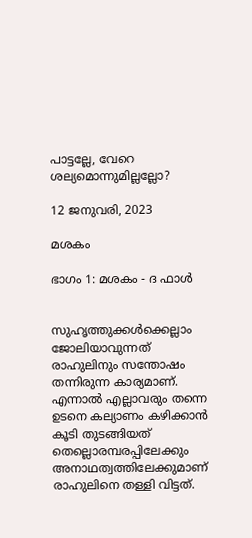പാട്ടല്ലേ, വേറെ ശല്യമൊന്നുമില്ലല്ലോ?

12 ജനുവരി, 2023

മശകം

ഭാഗം 1: മശകം - ദ ഫാൾ


സുഹൃത്തുക്കൾക്കെല്ലാം ജോലിയാവുന്നത് രാഹുലിനും സന്തോഷം തന്നിരുന്ന കാര്യമാണ്. എന്നാൽ എല്ലാവരും തന്നെ ഉടനെ കല്യാണം കഴിക്കാൻ കൂടി തുടങ്ങിയത് തെല്ലൊരമ്പരപ്പിലേക്കും അനാഥത്വത്തിലേക്കുമാണ് രാഹുലിനെ തള്ളി വിട്ടത്.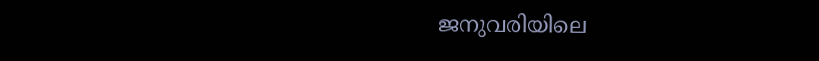ജനുവരിയിലെ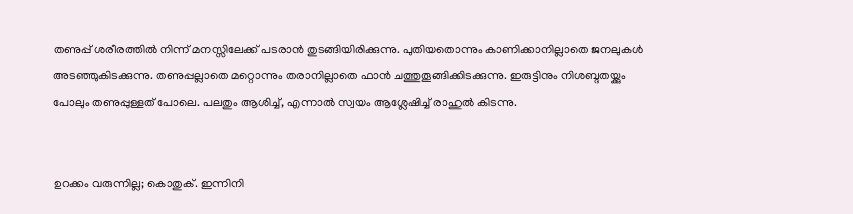തണുപ്പ് ശരീരത്തിൽ നിന്ന് മനസ്സിലേക്ക് പടരാൻ തുടങ്ങിയിരിക്കുന്നു. പുതിയതൊന്നും കാണിക്കാനില്ലാതെ ജനലുകൾ അടഞ്ഞുകിടക്കുന്നു. തണുപ്പല്ലാതെ മറ്റൊന്നും തരാനില്ലാതെ ഫാൻ ചത്തുതൂങ്ങിക്കിടക്കുന്നു. ഇരുട്ടിനും നിശബ്ദതയ്ക്കും പോലും തണുപ്പുള്ളത് പോലെ. പലതും ആശിച്ച്, എന്നാൽ സ്വയം ആശ്ലേഷിച്ച് രാഹുൽ കിടന്നു.


ഉറക്കം വരുന്നില്ല; കൊതുക്. ഇന്നിനി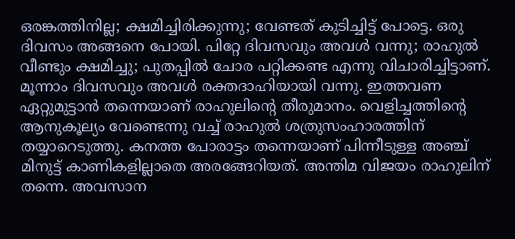ഒരങ്കത്തിനില്ല; ക്ഷമിച്ചിരിക്കുന്നു; വേണ്ടത് കുടിച്ചിട്ട് പോട്ടെ. ഒരു ദിവസം അങ്ങനെ പോയി. പിറ്റേ ദിവസവും അവൾ വന്നു; രാഹുൽ വീണ്ടും ക്ഷമിച്ചു; പുതപ്പിൽ ചോര പറ്റിക്കണ്ട എന്നു വിചാരിച്ചിട്ടാണ്. മൂന്നാം ദിവസവും അവൾ രക്തദാഹിയായി വന്നു. ഇത്തവണ ഏറ്റുമുട്ടാൻ തന്നെയാണ് രാഹുലിന്റെ തീരുമാനം. വെളിച്ചത്തിന്റെ ആനുകൂല്യം വേണ്ടെന്നു വച്ച് രാഹുൽ ശത്രുസംഹാരത്തിന് തയ്യാറെടുത്തു. കനത്ത പോരാട്ടം തന്നെയാണ് പിന്നീടുള്ള അഞ്ച് മിനുട്ട് കാണികളില്ലാതെ അരങ്ങേറിയത്. അന്തിമ വിജയം രാഹുലിന് തന്നെ. അവസാന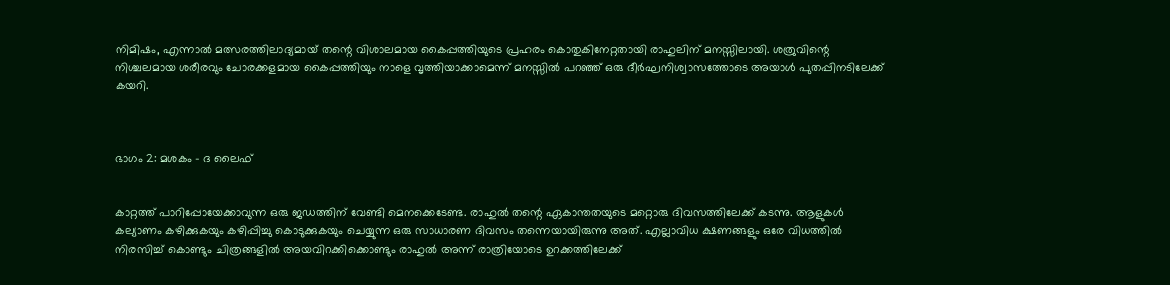നിമിഷം, എന്നാൽ മത്സരത്തിലാദ്യമായ് തന്റെ വിശാലമായ കൈപ്പത്തിയുടെ പ്രഹരം കൊതുകിനേറ്റതായി രാഹുലിന് മനസ്സിലായി. ശത്രുവിന്റെ നിശ്ചലമായ ശരീരവും ചോരക്കളമായ കൈപ്പത്തിയും നാളെ വൃത്തിയാക്കാമെന്ന് മനസ്സിൽ പറഞ്ഞ് ഒരു ദീർഘനിശ്വാസത്തോടെ അയാൾ പുതപ്പിനടിലേക്ക് കയറി.



ഭാഗം 2: മശകം - ദ ലൈഫ്


കാറ്റത്ത് പാറിപ്പോയേക്കാവുന്ന ഒരു ജഡത്തിന് വേണ്ടി മെനക്കെടേണ്ട. രാഹുൽ തന്റെ ഏകാന്തതയുടെ മറ്റൊരു ദിവസത്തിലേക്ക് കടന്നു. ആളുകൾ കല്യാണം കഴിക്കുകയും കഴിപ്പിച്ചു കൊടുക്കുകയും ചെയ്യുന്ന ഒരു സാധാരണ ദിവസം തന്നെയായിരുന്നു അത്. എല്ലാവിധ ക്ഷണങ്ങളും ഒരേ വിധത്തിൽ നിരസിച്ച് കൊണ്ടും ചിത്രങ്ങളിൽ അയവിറക്കിക്കൊണ്ടും രാഹുൽ അന്ന് രാത്രിയോടെ ഉറക്കത്തിലേക്ക്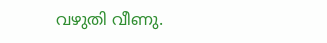വഴുതി വീണു.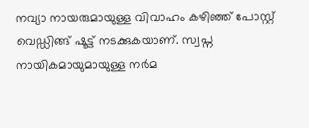നവ്യാ നായരുമായുള്ള വിവാഹം കഴിഞ്ഞ് പോസ്റ്റ് വെഡ്ഡിങ്ങ് ഷൂട്ട് നടക്കുകയാണ്. സ്വപ്ന നായികമായുമായുള്ള നർമ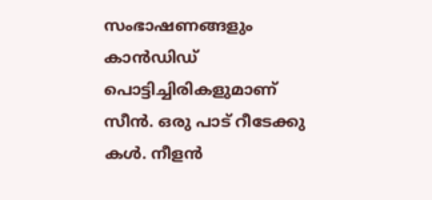സംഭാഷണങ്ങളും കാൻഡിഡ് പൊട്ടിച്ചിരികളുമാണ് സീൻ. ഒരു പാട് റീടേക്കു കൾ. നീളൻ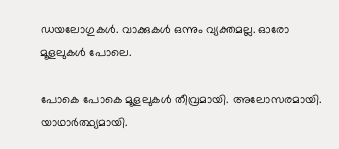ഡയലോഗുകൾ. വാക്കുകൾ ഒന്നും വ്യക്തമല്ല. ഓരോ മൂളലുകൾ പോലെ.

പോകെ പോകെ മൂളലുകൾ തീവ്രമായി. അലോസരമായി. യാഥാർത്ഥ്യമായി.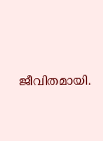ജീവിതമായി.